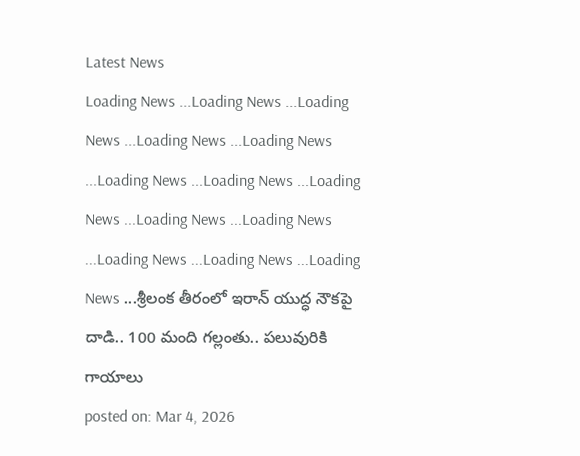Latest News
Loading News ...Loading News ...Loading News ...Loading News ...Loading News ...Loading News ...Loading News ...Loading News ...Loading News ...Loading News ...Loading News ...Loading News ...Loading News ...శ్రీలంక తీరంలో ఇరాన్ యుద్ధ నౌకపై దాడి.. 100 మంది గల్లంతు.. పలువురికి గాయాలు
posted on: Mar 4, 2026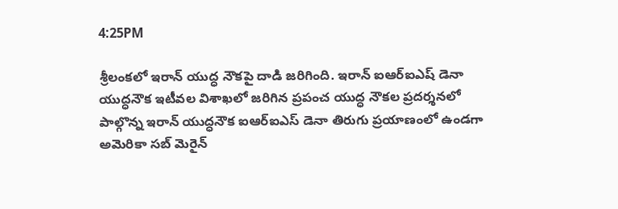4:25PM

శ్రీలంకలో ఇరాన్ యుద్ధ నౌకపై దాడి జరిగింది. ఇరాన్ ఐఆర్ఐఎష్ డెనా యుద్ధనౌక ఇటీవల విశాఖలో జరిగిన ప్రపంచ యుద్ధ నౌకల ప్రదర్శనలో పాల్గొన్న ఇరాన్ యుద్ధనౌక ఐఆర్ఐఎస్ డెనా తిరుగు ప్రయాణంలో ఉండగా అమెరికా సబ్ మెరైన్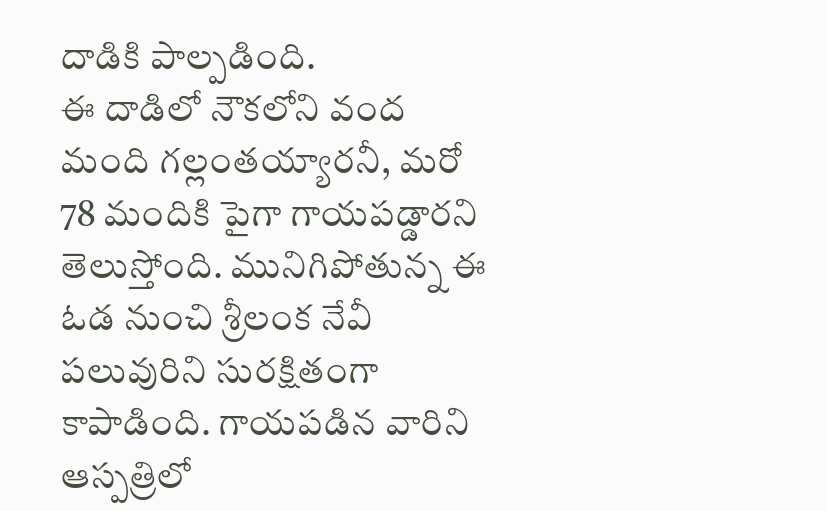దాడికి పాల్పడింది.
ఈ దాడిలో నౌకలోని వంద మంది గల్లంతయ్యారనీ, మరో 78 మందికి పైగా గాయపడ్డారని తెలుస్తోంది. మునిగిపోతున్న ఈ ఓడ నుంచి శ్రీలంక నేవీ పలువురిని సురక్షితంగా కాపాడింది. గాయపడిన వారిని ఆస్పత్రిలో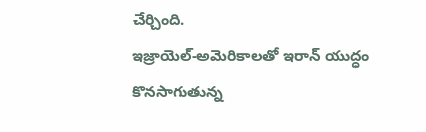చేర్చింది.
ఇజ్రాయెల్-అమెరికాలతో ఇరాన్ యుద్ధం కొనసాగుతున్న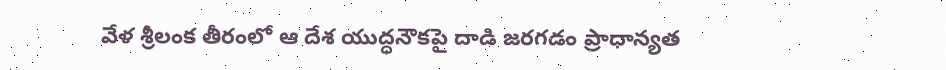వేళ శ్రీలంక తీరంలో ఆ దేశ యుద్ధనౌకపై దాడి జరగడం ప్రాధాన్యత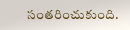సంతరించుకుంది.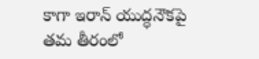కాగా ఇరాన్ యుద్ధనౌకపై తమ తీరంలో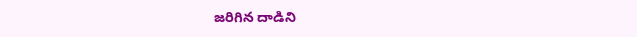జరిగిన దాడిని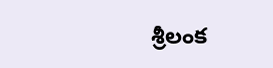శ్రీలంక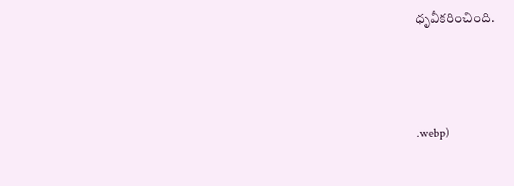ధృవీకరించింది.



.webp)